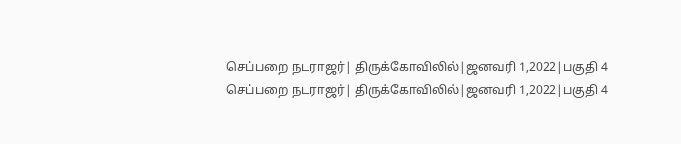செப்பறை நடராஜர்| திருக்கோவிலில்|ஜனவரி 1,2022|பகுதி 4
செப்பறை நடராஜர்| திருக்கோவிலில்|ஜனவரி 1,2022|பகுதி 4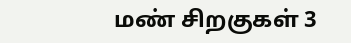மண் சிறகுகள் 3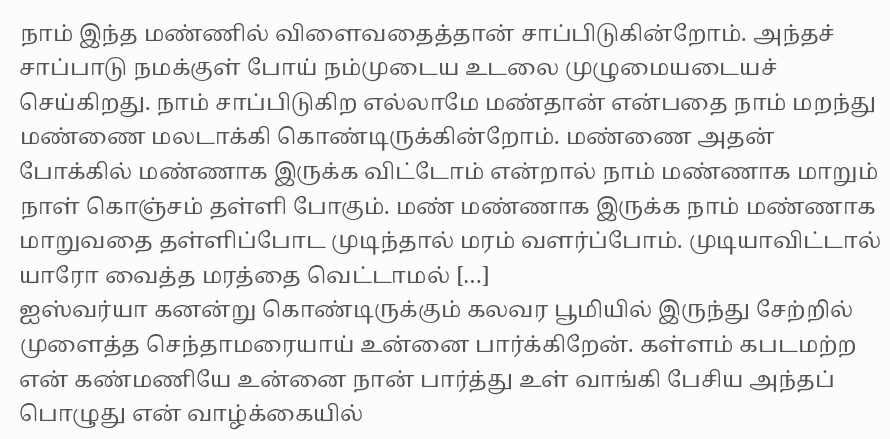நாம் இந்த மண்ணில் விளைவதைத்தான் சாப்பிடுகின்றோம். அந்தச் சாப்பாடு நமக்குள் போய் நம்முடைய உடலை முழுமையடையச் செய்கிறது. நாம் சாப்பிடுகிற எல்லாமே மண்தான் என்பதை நாம் மறந்து மண்ணை மலடாக்கி கொண்டிருக்கின்றோம். மண்ணை அதன் போக்கில் மண்ணாக இருக்க விட்டோம் என்றால் நாம் மண்ணாக மாறும் நாள் கொஞ்சம் தள்ளி போகும். மண் மண்ணாக இருக்க நாம் மண்ணாக மாறுவதை தள்ளிப்போட முடிந்தால் மரம் வளர்ப்போம். முடியாவிட்டால் யாரோ வைத்த மரத்தை வெட்டாமல் […]
ஐஸ்வர்யா கனன்று கொண்டிருக்கும் கலவர பூமியில் இருந்து சேற்றில் முளைத்த செந்தாமரையாய் உன்னை பார்க்கிறேன். கள்ளம் கபடமற்ற என் கண்மணியே உன்னை நான் பார்த்து உள் வாங்கி பேசிய அந்தப் பொழுது என் வாழ்க்கையில்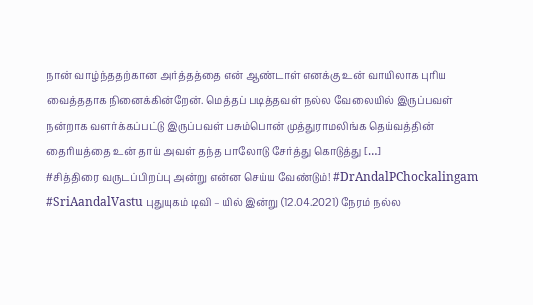நான் வாழ்ந்ததற்கான அர்த்தத்தை என் ஆண்டாள் எனக்கு உன் வாயிலாக புரிய வைத்ததாக நினைக்கின்றேன். மெத்தப் படித்தவள் நல்ல வேலையில் இருப்பவள் நன்றாக வளர்க்கப்பட்டு இருப்பவள் பசும்பொன் முத்துராமலிங்க தெய்வத்தின் தைரியத்தை உன் தாய் அவள் தந்த பாலோடு சேர்த்து கொடுத்து […]
#சித்திரை வருடப்பிறப்பு அன்று என்ன செய்ய வேண்டும்! #DrAndalPChockalingam #SriAandalVastu புதுயுகம் டிவி – யில் இன்று (12.04.2021) நேரம் நல்ல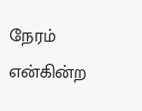நேரம் என்கின்ற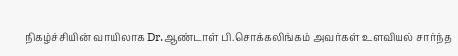நிகழ்ச்சியின் வாயிலாக Dr.ஆண்டாள் பி.சொக்கலிங்கம் அவர்கள் உளவியல் சார்ந்த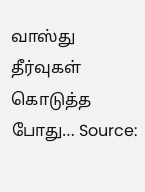வாஸ்து தீர்வுகள் கொடுத்த போது… Source: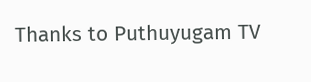Thanks to Puthuyugam TV